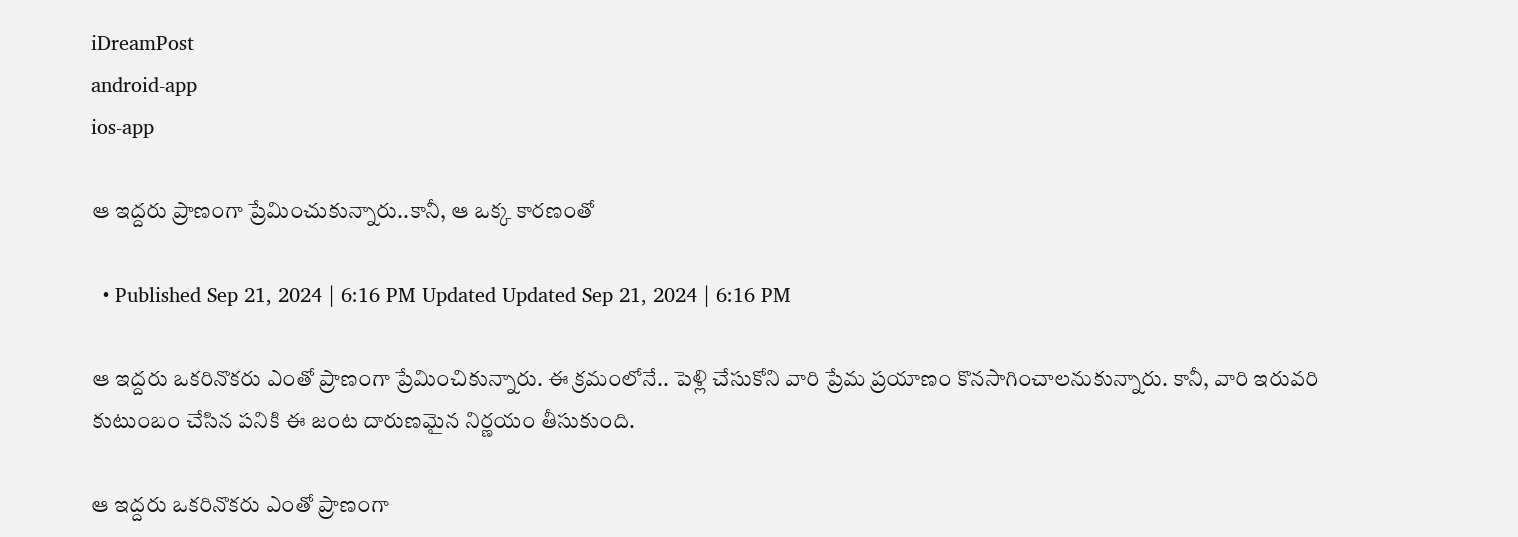iDreamPost
android-app
ios-app

ఆ ఇద్దరు ప్రాణంగా ప్రేమించుకున్నారు..కానీ, ఆ ఒక్క కారణంతో

  • Published Sep 21, 2024 | 6:16 PM Updated Updated Sep 21, 2024 | 6:16 PM

ఆ ఇద్దరు ఒకరినొకరు ఎంతో ప్రాణంగా ప్రేమించికున్నారు. ఈ క్రమంలోనే.. పెళ్లి చేసుకోని వారి ప్రేమ ప్రయాణం కొనసాగించాలనుకున్నారు. కానీ, వారి ఇరువరి కుటుంబం చేసిన పనికి ఈ జంట దారుణమైన నిర్ణయం తీసుకుంది.

ఆ ఇద్దరు ఒకరినొకరు ఎంతో ప్రాణంగా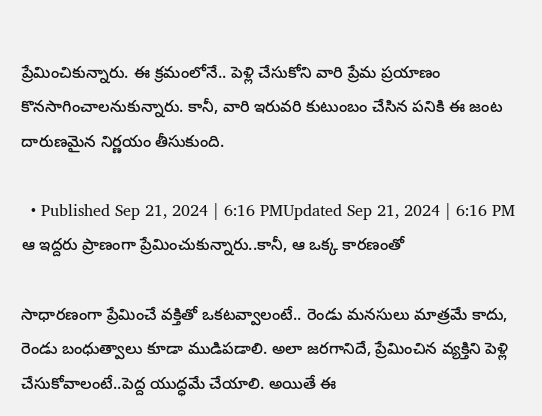ప్రేమించికున్నారు. ఈ క్రమంలోనే.. పెళ్లి చేసుకోని వారి ప్రేమ ప్రయాణం కొనసాగించాలనుకున్నారు. కానీ, వారి ఇరువరి కుటుంబం చేసిన పనికి ఈ జంట దారుణమైన నిర్ణయం తీసుకుంది.

  • Published Sep 21, 2024 | 6:16 PMUpdated Sep 21, 2024 | 6:16 PM
ఆ ఇద్దరు ప్రాణంగా ప్రేమించుకున్నారు..కానీ, ఆ ఒక్క కారణంతో

సాధారణంగా ప్రేమించే వక్తితో ఒకటవ్వాలంటే.. రెండు మనసులు మాత్రమే కాదు, రెండు బంధుత్వాలు కూడా ముడిపడాలి. అలా జరగానిదే, ప్రేమించిన వ్యక్తిని పెళ్లి చేసుకోవాలంటే..పెద్ద యుద్ధమే చేయాలి. అయితే ఈ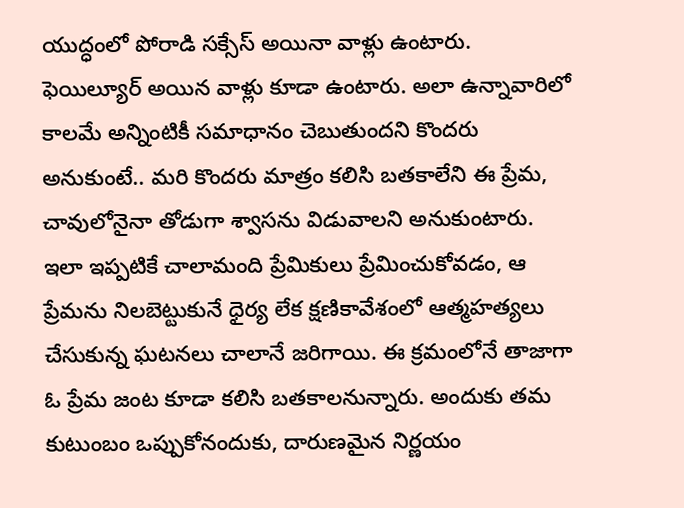యుద్ధంలో పోరాడి సక్సేస్ అయినా వాళ్లు ఉంటారు. ఫెయిల్యూర్ అయిన వాళ్లు కూడా ఉంటారు. అలా ఉన్నావారిలో కాలమే అన్నింటికీ సమాధానం చెబుతుందని కొందరు అనుకుంటే.. మరి కొందరు మాత్రం కలిసి బతకాలేని ఈ ప్రేమ, చావులోనైనా తోడుగా శ్వాసను విడువాలని అనుకుంటారు. ఇలా ఇప్పటికే చాలామంది ప్రేమికులు ప్రేమించుకోవడం, ఆ ప్రేమను నిలబెట్టుకునే ధైర్య లేక క్షణికావేశంలో ఆత్మహత్యలు చేసుకున్న ఘటనలు చాలానే జరిగాయి. ఈ క్రమంలోనే తాజాగా ఓ ప్రేమ జంట కూడా కలిసి బతకాలనున్నారు. అందుకు తమ కుటుంబం ఒప్పుకోనందుకు, దారుణమైన నిర్ణయం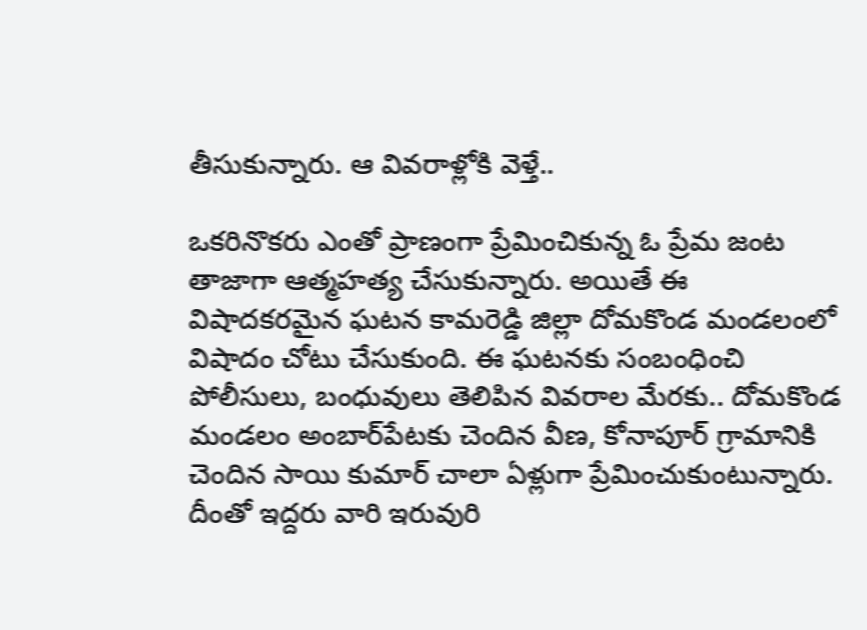తీసుకున్నారు. ఆ వివరాళ్లోకి వెళ్తే..

ఒకరినొకరు ఎంతో ప్రాణంగా ప్రేమించికున్న ఓ ప్రేమ జంట తాజాగా ఆత్మహత్య చేసుకున్నారు. అయితే ఈ విషాదకరమైన ఘటన కామరెడ్డి జిల్లా దోమకొండ మండలంలో విషాదం చోటు చేసుకుంది. ఈ ఘటనకు సంబంధించి పోలీసులు, బంధువులు తెలిపిన వివరాల మేరకు.. దోమకొండ మండలం అంబార్‌పేటకు చెందిన వీణ, కోనాపూర్ గ్రామానికి చెందిన సాయి కుమార్ చాలా ఏళ్లుగా ప్రేమించుకుంటున్నారు. దీంతో ఇద్దరు వారి ఇరువురి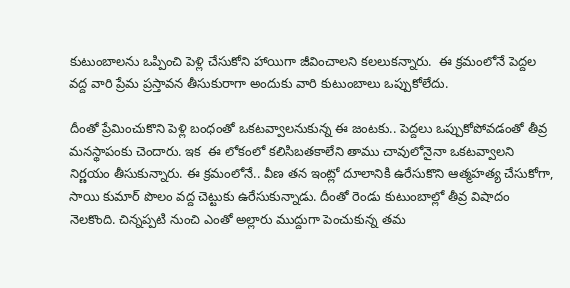కుటుంబాలను ఒప్పించి పెళ్లి చేసుకోని హాయిగా జీవించాలని కలలుకన్నారు.  ఈ క్రమంలోనే పెద్దల వద్ద వారి ప్రేమ ప్రస్తావన తీసుకురాగా అందుకు వారి కుటుంబాలు ఒప్పుకోలేదు.

దీంతో ప్రేమించుకొని పెళ్లి బంధంతో ఒకటవ్వాలనుకున్న ఈ జంటకు.. పెద్దలు ఒప్పుకోపోవడంతో తీవ్ర మనస్థాపంకు చెందారు. ఇక  ఈ లోకంలో కలిసిబతకాలేని తాము చావులోనైనా ఒకటవ్వాలని నిర్ణయం తీసుకున్నారు. ఈ క్రమంలోనే.. వీణ తన ఇంట్లో దూలానికి ఉరేసుకొని ఆత్మహత్య చేసుకోగా, సాయి కుమార్ పొలం వద్ద చెట్టుకు ఉరేసుకున్నాడు. దీంతో రెండు కుటుంబాల్లో తీవ్ర విషాదం నెలకొంది. చిన్నప్పటి నుంచి ఎంతో అల్లారు ముద్దుగా పెంచుకున్న తమ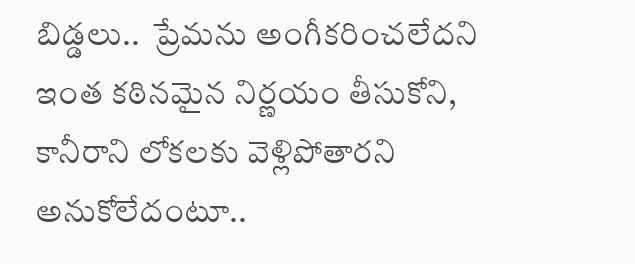బిడ్డలు..  ప్రేమను అంగీకరించలేదని ఇంత కఠినమైన నిర్ణయం తీసుకోని, కానీరాని లోకలకు వెళ్లిపోతారని అనుకోలేదంటూ..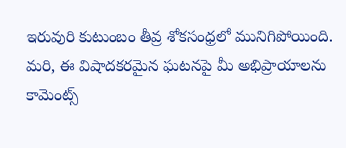ఇరువురి కుటుంబం తీవ్ర శోకసంధ్రలో మునిగిపోయింది.  మరి, ఈ విషాదకరమైన ఘటనపై మీ అభిప్రాయాలను కామెంట్స్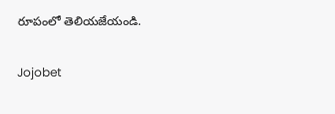రూపంలో తెలియజేయండి.

Jojobet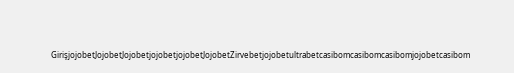GirişjojobetJojobetJojobetjojobetjojobetJojobetZirvebetjojobetultrabetcasibomcasibomcasibomjojobetcasibom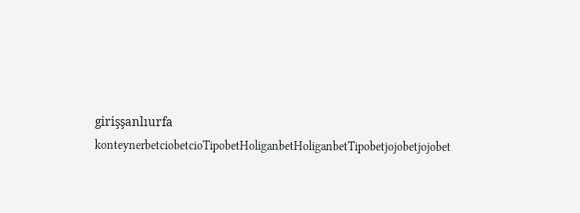girişşanlıurfa konteynerbetciobetcioTipobetHoliganbetHoliganbetTipobetjojobetjojobet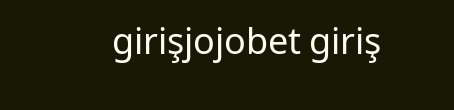girişjojobet giriş